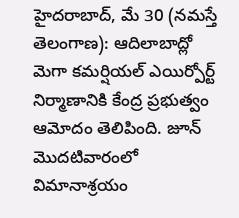హైదరాబాద్, మే 30 (నమస్తే తెలంగాణ): ఆదిలాబాద్లో మెగా కమర్షియల్ ఎయిర్పోర్ట్ నిర్మాణానికి కేంద్ర ప్రభుత్వం ఆమోదం తెలిపింది. జూన్ మొదటివారంలో విమానాశ్రయం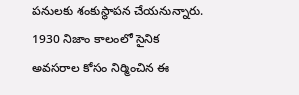పనులకు శంకుస్థాపన చేయనున్నారు.
1930 నిజాం కాలంలో సైనిక అవసరాల కోసం నిర్మించిన ఈ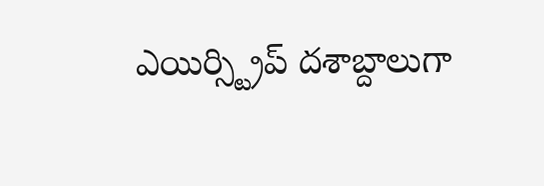ఎయిర్స్ట్రిప్ దశాబ్దాలుగా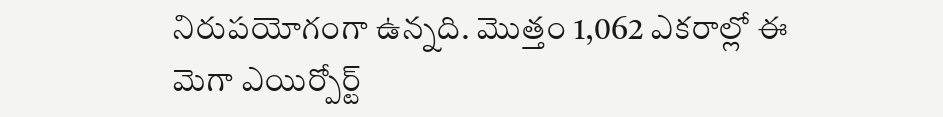నిరుపయోగంగా ఉన్నది. మొత్తం 1,062 ఎకరాల్లో ఈ మెగా ఎయిర్పోర్ట్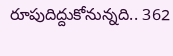రూపుదిద్దుకోనున్నది.. 362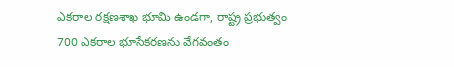ఎకరాల రక్షణశాఖ భూమి ఉండగా, రాష్ట్ర ప్రభుత్వం 700 ఎకరాల భూసేకరణను వేగవంతం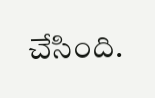చేసింది.